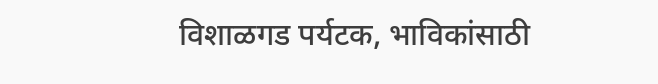विशाळगड पर्यटक, भाविकांसाठी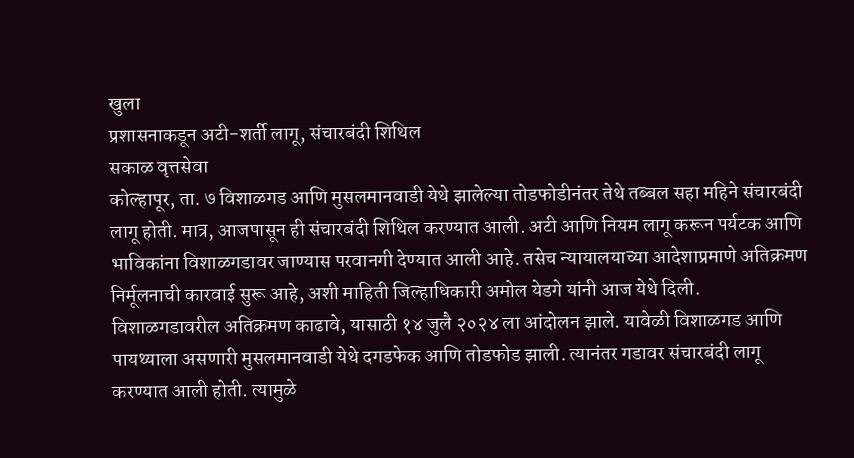खुला
प्रशासनाकडून अटी-शर्ती लागू, संचारबंदी शिथिल
सकाळ वृत्तसेवा
कोल्हापूर, ता. ७ विशाळगड आणि मुसलमानवाडी येथे झालेल्या तोडफोडीनंतर तेथे तब्बल सहा महिने संचारबंदी लागू होती. मात्र, आजपासून ही संचारबंदी शिथिल करण्यात आली. अटी आणि नियम लागू करून पर्यटक आणि भाविकांना विशाळगडावर जाण्यास परवानगी देण्यात आली आहे. तसेच न्यायालयाच्या आदेशाप्रमाणे अतिक्रमण निर्मूलनाची कारवाई सुरू आहे, अशी माहिती जिल्हाधिकारी अमोल येडगे यांनी आज येथे दिली.
विशाळगडावरील अतिक्रमण काढावे, यासाठी १४ जुलै २०२४ ला आंदोलन झाले. यावेळी विशाळगड आणि पायथ्याला असणारी मुसलमानवाडी येथे दगडफेक आणि तोडफोड झाली. त्यानंतर गडावर संचारबंदी लागू करण्यात आली होती. त्यामुळे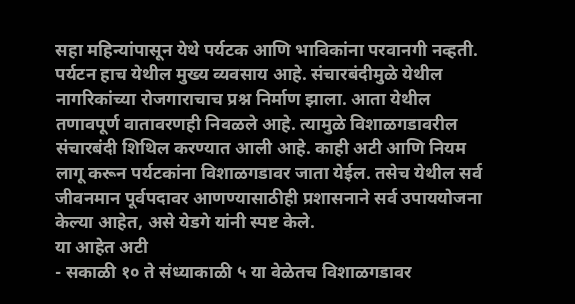सहा महिन्यांपासून येथे पर्यटक आणि भाविकांना परवानगी नव्हती. पर्यटन हाच येथील मुख्य व्यवसाय आहे. संचारबंदीमुळे येथील नागरिकांच्या रोजगाराचाच प्रश्न निर्माण झाला. आता येथील तणावपूर्ण वातावरणही निवळले आहे. त्यामुळे विशाळगडावरील संचारबंदी शिथिल करण्यात आली आहे. काही अटी आणि नियम लागू करून पर्यटकांना विशाळगडावर जाता येईल. तसेच येथील सर्व जीवनमान पूर्वपदावर आणण्यासाठीही प्रशासनाने सर्व उपाययोजना केल्या आहेत, असे येडगे यांनी स्पष्ट केले.
या आहेत अटी
- सकाळी १० ते संध्याकाळी ५ या वेळेतच विशाळगडावर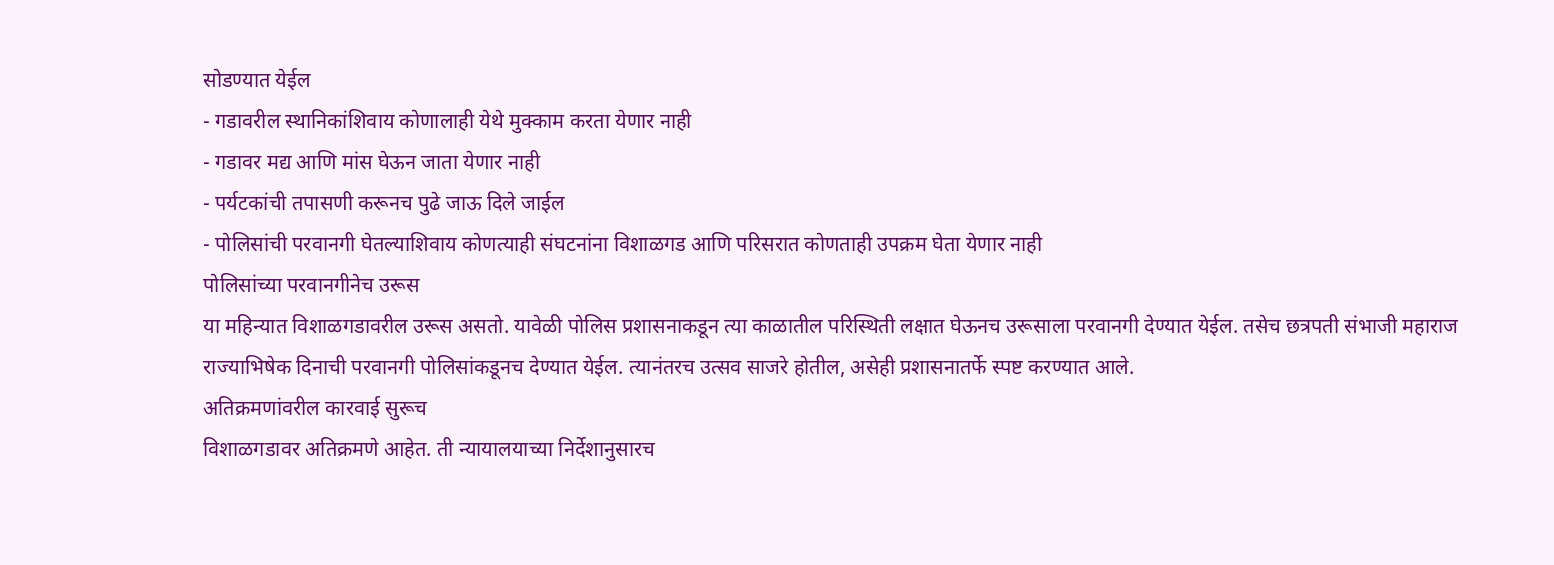सोडण्यात येईल
- गडावरील स्थानिकांशिवाय कोणालाही येथे मुक्काम करता येणार नाही
- गडावर मद्य आणि मांस घेऊन जाता येणार नाही
- पर्यटकांची तपासणी करूनच पुढे जाऊ दिले जाईल
- पोलिसांची परवानगी घेतल्याशिवाय कोणत्याही संघटनांना विशाळगड आणि परिसरात कोणताही उपक्रम घेता येणार नाही
पोलिसांच्या परवानगीनेच उरूस
या महिन्यात विशाळगडावरील उरूस असतो. यावेळी पोलिस प्रशासनाकडून त्या काळातील परिस्थिती लक्षात घेऊनच उरूसाला परवानगी देण्यात येईल. तसेच छत्रपती संभाजी महाराज राज्याभिषेक दिनाची परवानगी पोलिसांकडूनच देण्यात येईल. त्यानंतरच उत्सव साजरे होतील, असेही प्रशासनातर्फे स्पष्ट करण्यात आले.
अतिक्रमणांवरील कारवाई सुरूच
विशाळगडावर अतिक्रमणे आहेत. ती न्यायालयाच्या निर्देशानुसारच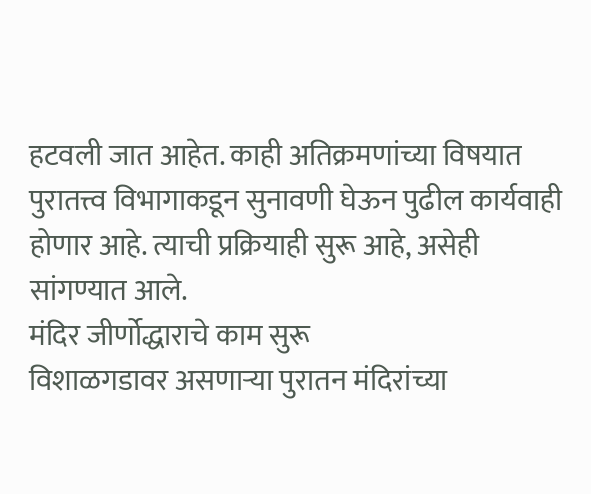हटवली जात आहेत. काही अतिक्रमणांच्या विषयात पुरातत्त्व विभागाकडून सुनावणी घेऊन पुढील कार्यवाही होणार आहे. त्याची प्रक्रियाही सुरू आहे, असेही सांगण्यात आले.
मंदिर जीर्णोद्धाराचे काम सुरू
विशाळगडावर असणाऱ्या पुरातन मंदिरांच्या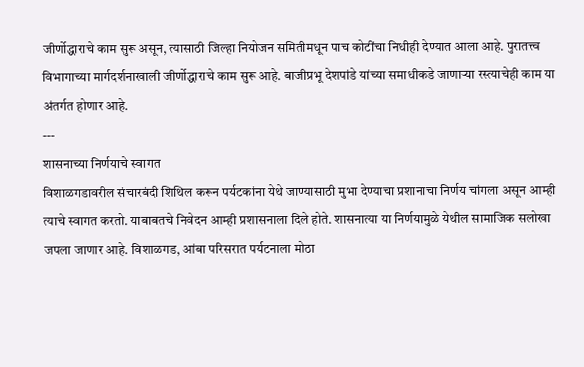जीर्णोद्धाराचे काम सुरू असून, त्यासाठी जिल्हा नियोजन समितीमधून पाच कोटींचा निधीही देण्यात आला आहे. पुरातत्त्व विभागाच्या मार्गदर्शनाखाली जीर्णोद्धाराचे काम सुरू आहे. बाजीप्रभू देशपांडे यांच्या समाधीकडे जाणाऱ्या रस्त्याचेही काम या अंतर्गत होणार आहे.
---
शासनाच्या निर्णयाचे स्वागत
विशाळगडावरील संचारबंदी शिथिल करून पर्यटकांना येथे जाण्यासाठी मुभा देण्याचा प्रशानाचा निर्णय चांगला असून आम्ही त्याचे स्वागत करतो. याबाबतचे निवेदन आम्ही प्रशासनाला दिले होते. शासनात्या या निर्णयामुळे येथील सामाजिक सलोखा जपला जाणार आहे. विशाळगड, आंबा परिसरात पर्यटनाला मोठा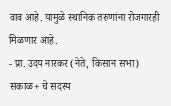वाव आहे. यामुळे स्थानिक तरुणांना रोजगारही मिळणार आहे.
- प्रा. उदय नारकर (नेते, किसान सभा)
सकाळ+ चे सदस्य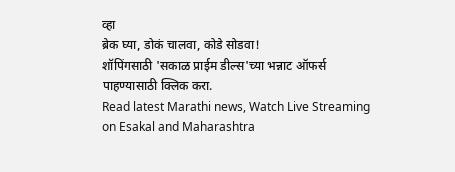व्हा
ब्रेक घ्या, डोकं चालवा, कोडे सोडवा!
शॉपिंगसाठी 'सकाळ प्राईम डील्स'च्या भन्नाट ऑफर्स पाहण्यासाठी क्लिक करा.
Read latest Marathi news, Watch Live Streaming on Esakal and Maharashtra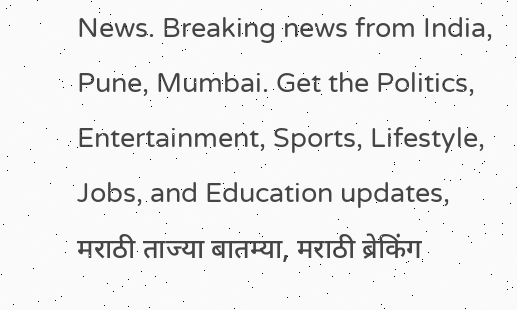News. Breaking news from India, Pune, Mumbai. Get the Politics, Entertainment, Sports, Lifestyle, Jobs, and Education updates, मराठी ताज्या बातम्या, मराठी ब्रेकिंग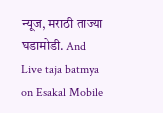न्यूज, मराठी ताज्या घडामोडी. And Live taja batmya on Esakal Mobile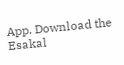App. Download the Esakal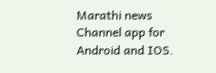Marathi news Channel app for Android and IOS.